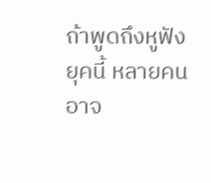ถ้าพูดถึงหูฟังยุคนี้ หลายคนอาจ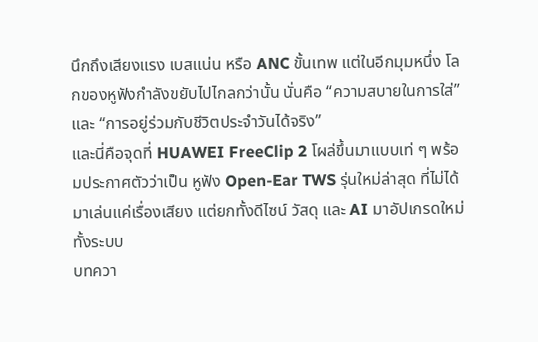นึกถึงเสียงแรง เบสแน่น หรือ ANC ขั้นเทพ แต่ในอีกมุมหนึ่ง โลกของหูฟังกำลังขยับไปไกลกว่านั้น นั่นคือ “ความสบายในการใส่” และ “การอยู่ร่วมกับชีวิตประจำวันได้จริง”
และนี่คือจุดที่ HUAWEI FreeClip 2 โผล่ขึ้นมาแบบเท่ ๆ พร้อมประกาศตัวว่าเป็น หูฟัง Open-Ear TWS รุ่นใหม่ล่าสุด ที่ไม่ได้มาเล่นแค่เรื่องเสียง แต่ยกทั้งดีไซน์ วัสดุ และ AI มาอัปเกรดใหม่ทั้งระบบ
บทควา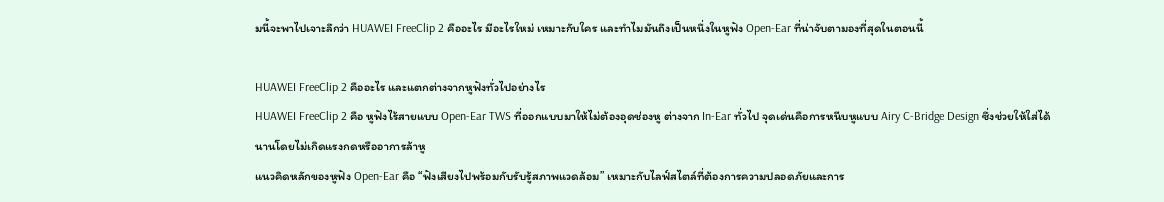มนี้จะพาไปเจาะลึกว่า HUAWEI FreeClip 2 คืออะไร มีอะไรใหม่ เหมาะกับใคร และทำไมมันถึงเป็นหนึ่งในหูฟัง Open-Ear ที่น่าจับตามองที่สุดในตอนนี้

HUAWEI FreeClip 2 คืออะไร และแตกต่างจากหูฟังทั่วไปอย่างไร
HUAWEI FreeClip 2 คือ หูฟังไร้สายแบบ Open-Ear TWS ที่ออกแบบมาให้ไม่ต้องอุดช่องหู ต่างจาก In-Ear ทั่วไป จุดเด่นคือการหนีบหูแบบ Airy C-Bridge Design ซึ่งช่วยให้ใส่ได้นานโดยไม่เกิดแรงกดหรืออาการล้าหู
แนวคิดหลักของหูฟัง Open-Ear คือ “ฟังเสียงไปพร้อมกับรับรู้สภาพแวดล้อม” เหมาะกับไลฟ์สไตล์ที่ต้องการความปลอดภัยและการ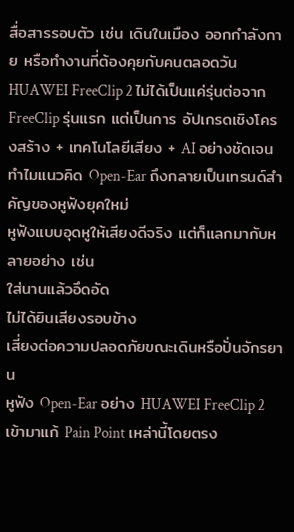สื่อสารรอบตัว เช่น เดินในเมือง ออกกำลังกาย หรือทำงานที่ต้องคุยกับคนตลอดวัน
HUAWEI FreeClip 2 ไม่ได้เป็นแค่รุ่นต่อจาก FreeClip รุ่นแรก แต่เป็นการ อัปเกรดเชิงโครงสร้าง + เทคโนโลยีเสียง + AI อย่างชัดเจน
ทำไมแนวคิด Open-Ear ถึงกลายเป็นเทรนด์สำคัญของหูฟังยุคใหม่
หูฟังแบบอุดหูให้เสียงดีจริง แต่ก็แลกมากับหลายอย่าง เช่น
ใส่นานแล้วอึดอัด
ไม่ได้ยินเสียงรอบข้าง
เสี่ยงต่อความปลอดภัยขณะเดินหรือปั่นจักรยาน
หูฟัง Open-Ear อย่าง HUAWEI FreeClip 2 เข้ามาแก้ Pain Point เหล่านี้โดยตรง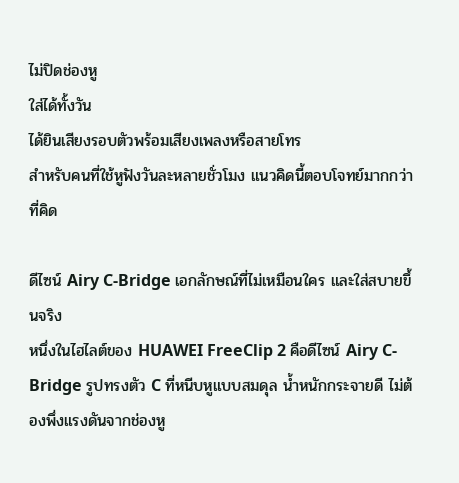ไม่ปิดช่องหู
ใส่ได้ทั้งวัน
ได้ยินเสียงรอบตัวพร้อมเสียงเพลงหรือสายโทร
สำหรับคนที่ใช้หูฟังวันละหลายชั่วโมง แนวคิดนี้ตอบโจทย์มากกว่าที่คิด

ดีไซน์ Airy C-Bridge เอกลักษณ์ที่ไม่เหมือนใคร และใส่สบายขึ้นจริง
หนึ่งในไฮไลต์ของ HUAWEI FreeClip 2 คือดีไซน์ Airy C-Bridge รูปทรงตัว C ที่หนีบหูแบบสมดุล น้ำหนักกระจายดี ไม่ต้องพึ่งแรงดันจากช่องหู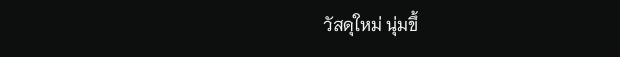วัสดุใหม่ นุ่มขึ้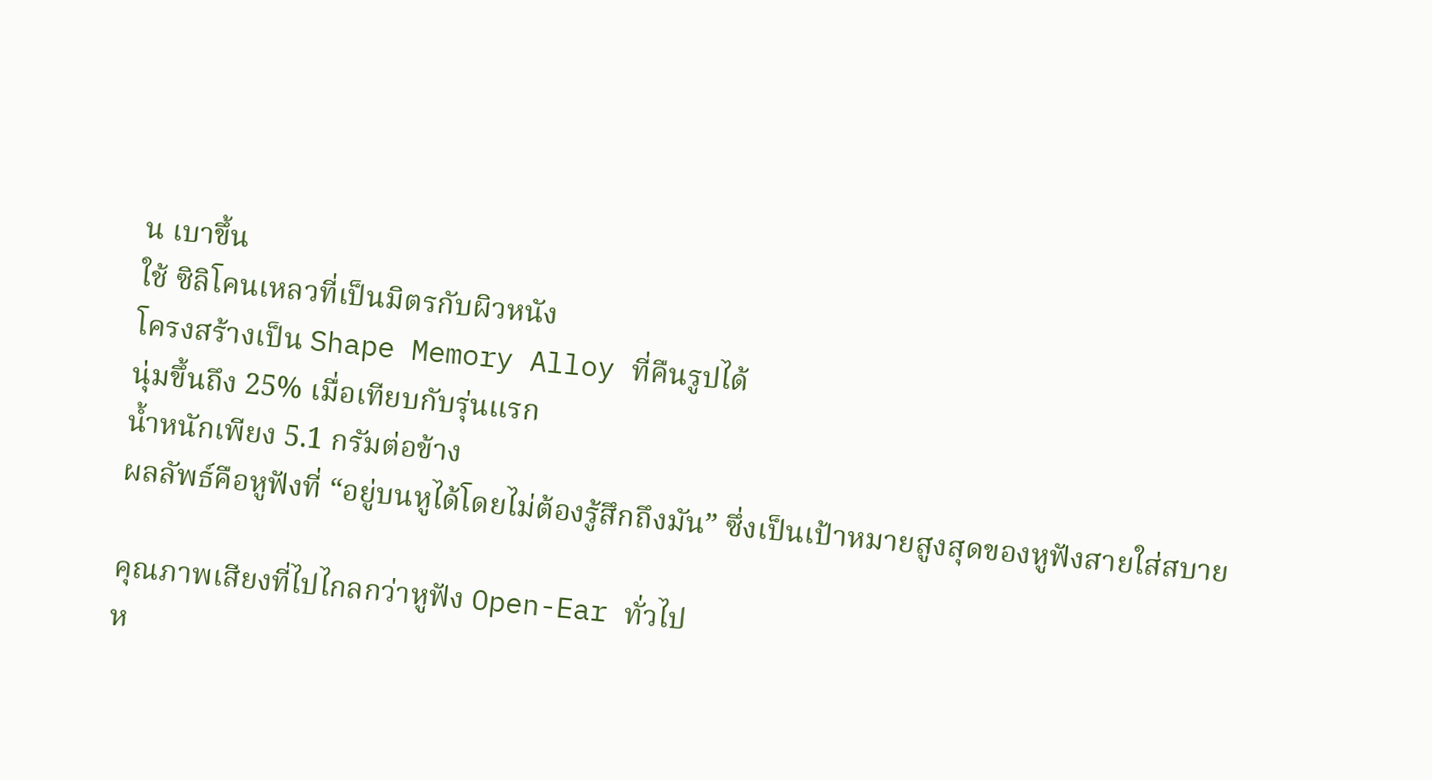น เบาขึ้น
ใช้ ซิลิโคนเหลวที่เป็นมิตรกับผิวหนัง
โครงสร้างเป็น Shape Memory Alloy ที่คืนรูปได้
นุ่มขึ้นถึง 25% เมื่อเทียบกับรุ่นแรก
น้ำหนักเพียง 5.1 กรัมต่อข้าง
ผลลัพธ์คือหูฟังที่ “อยู่บนหูได้โดยไม่ต้องรู้สึกถึงมัน” ซึ่งเป็นเป้าหมายสูงสุดของหูฟังสายใส่สบาย

คุณภาพเสียงที่ไปไกลกว่าหูฟัง Open-Ear ทั่วไป
ห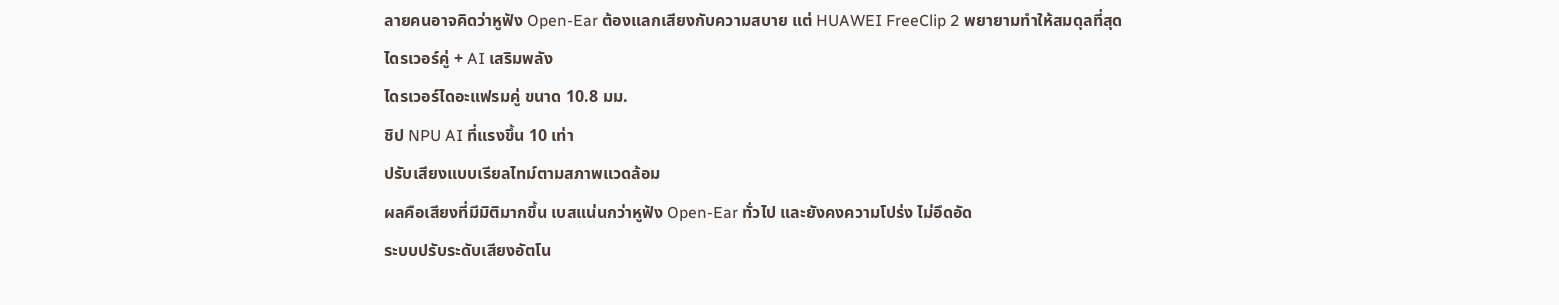ลายคนอาจคิดว่าหูฟัง Open-Ear ต้องแลกเสียงกับความสบาย แต่ HUAWEI FreeClip 2 พยายามทำให้สมดุลที่สุด
ไดรเวอร์คู่ + AI เสริมพลัง
ไดรเวอร์ไดอะแฟรมคู่ ขนาด 10.8 มม.
ชิป NPU AI ที่แรงขึ้น 10 เท่า
ปรับเสียงแบบเรียลไทม์ตามสภาพแวดล้อม
ผลคือเสียงที่มีมิติมากขึ้น เบสแน่นกว่าหูฟัง Open-Ear ทั่วไป และยังคงความโปร่ง ไม่อึดอัด
ระบบปรับระดับเสียงอัตโน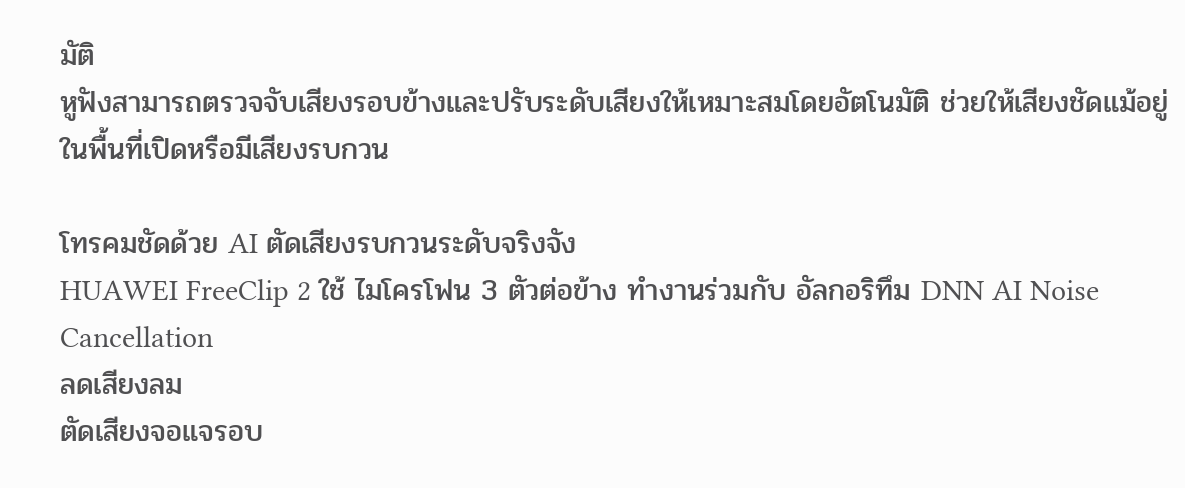มัติ
หูฟังสามารถตรวจจับเสียงรอบข้างและปรับระดับเสียงให้เหมาะสมโดยอัตโนมัติ ช่วยให้เสียงชัดแม้อยู่ในพื้นที่เปิดหรือมีเสียงรบกวน

โทรคมชัดด้วย AI ตัดเสียงรบกวนระดับจริงจัง
HUAWEI FreeClip 2 ใช้ ไมโครโฟน 3 ตัวต่อข้าง ทำงานร่วมกับ อัลกอริทึม DNN AI Noise Cancellation
ลดเสียงลม
ตัดเสียงจอแจรอบ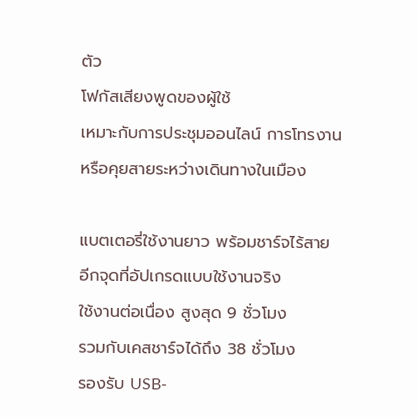ตัว
โฟกัสเสียงพูดของผู้ใช้
เหมาะกับการประชุมออนไลน์ การโทรงาน หรือคุยสายระหว่างเดินทางในเมือง

แบตเตอรี่ใช้งานยาว พร้อมชาร์จไร้สาย
อีกจุดที่อัปเกรดแบบใช้งานจริง
ใช้งานต่อเนื่อง สูงสุด 9 ชั่วโมง
รวมกับเคสชาร์จได้ถึง 38 ชั่วโมง
รองรับ USB-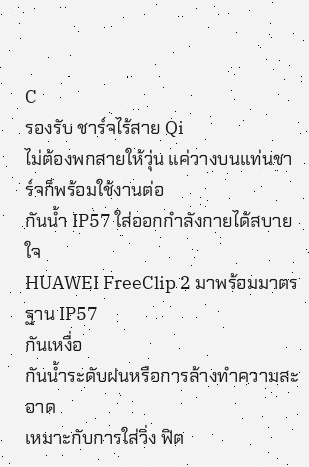C
รองรับ ชาร์จไร้สาย Qi
ไม่ต้องพกสายให้วุ่น แค่วางบนแท่นชาร์จก็พร้อมใช้งานต่อ
กันน้ำ IP57 ใส่ออกกำลังกายได้สบายใจ
HUAWEI FreeClip 2 มาพร้อมมาตรฐาน IP57
กันเหงื่อ
กันน้ำระดับฝนหรือการล้างทำความสะอาด
เหมาะกับการใส่วิ่ง ฟิต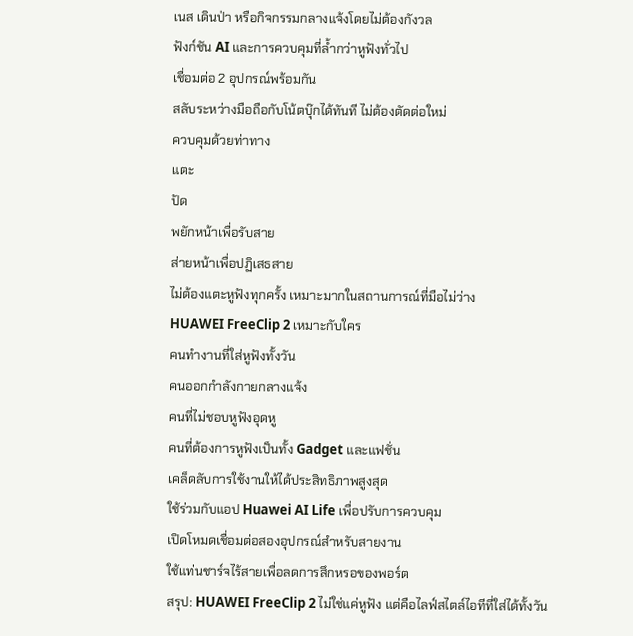เนส เดินป่า หรือกิจกรรมกลางแจ้งโดยไม่ต้องกังวล
ฟังก์ชัน AI และการควบคุมที่ล้ำกว่าหูฟังทั่วไป
เชื่อมต่อ 2 อุปกรณ์พร้อมกัน
สลับระหว่างมือถือกับโน้ตบุ๊กได้ทันที ไม่ต้องตัดต่อใหม่
ควบคุมด้วยท่าทาง
แตะ
ปัด
พยักหน้าเพื่อรับสาย
ส่ายหน้าเพื่อปฏิเสธสาย
ไม่ต้องแตะหูฟังทุกครั้ง เหมาะมากในสถานการณ์ที่มือไม่ว่าง
HUAWEI FreeClip 2 เหมาะกับใคร
คนทำงานที่ใส่หูฟังทั้งวัน
คนออกกำลังกายกลางแจ้ง
คนที่ไม่ชอบหูฟังอุดหู
คนที่ต้องการหูฟังเป็นทั้ง Gadget และแฟชั่น
เคล็ดลับการใช้งานให้ได้ประสิทธิภาพสูงสุด
ใช้ร่วมกับแอป Huawei AI Life เพื่อปรับการควบคุม
เปิดโหมดเชื่อมต่อสองอุปกรณ์สำหรับสายงาน
ใช้แท่นชาร์จไร้สายเพื่อลดการสึกหรอของพอร์ต
สรุป: HUAWEI FreeClip 2 ไม่ใช่แค่หูฟัง แต่คือไลฟ์สไตล์ไอทีที่ใส่ได้ทั้งวัน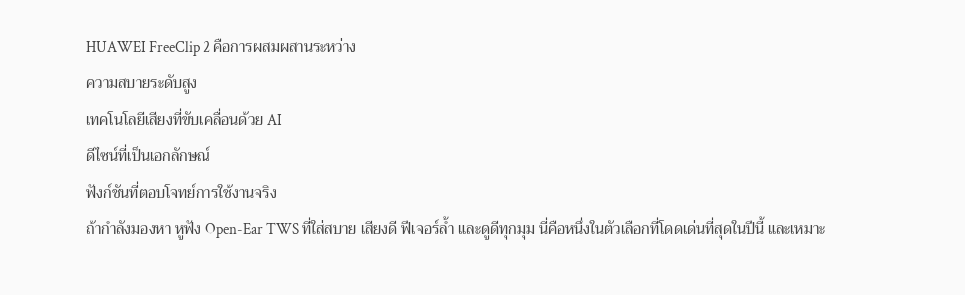HUAWEI FreeClip 2 คือการผสมผสานระหว่าง
ความสบายระดับสูง
เทคโนโลยีเสียงที่ขับเคลื่อนด้วย AI
ดีไซน์ที่เป็นเอกลักษณ์
ฟังก์ชันที่ตอบโจทย์การใช้งานจริง
ถ้ากำลังมองหา หูฟัง Open-Ear TWS ที่ใส่สบาย เสียงดี ฟีเจอร์ล้ำ และดูดีทุกมุม นี่คือหนึ่งในตัวเลือกที่โดดเด่นที่สุดในปีนี้ และเหมาะ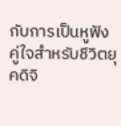กับการเป็นหูฟังคู่ใจสำหรับชีวิตยุคดิจิ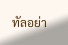ทัลอย่า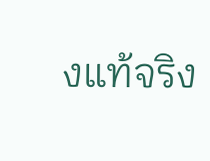งแท้จริง